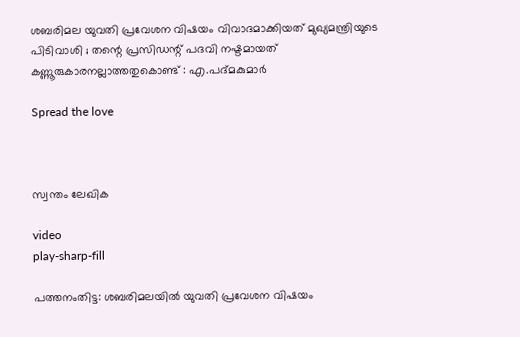ശബരിമല യുവതി പ്രവേശന വിഷയം വിവാദമാക്കിയത് മുഖ്യമന്ത്രിയുടെ പിടിവാശി ; തന്റെ പ്രസിഡന്റ് പദവി നഷ്ടമായത് കണ്ണൂരുകാരനല്ലാത്തതുകൊണ്ട് : എ.പദ്മകുമാർ

Spread the love



സ്വന്തം ലേഖിക

video
play-sharp-fill

പത്തനംതിട്ട: ശബരിമലയിൽ യുവതി പ്രവേശന വിഷയം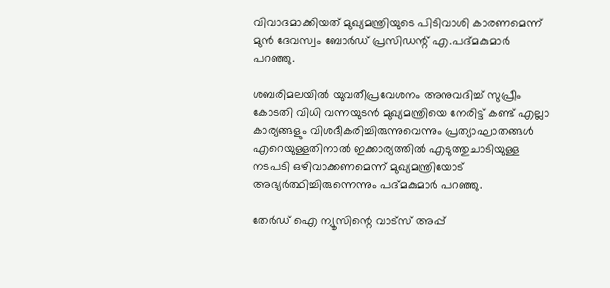വിവാദമാക്കിയത് മുഖ്യമന്ത്രിയുടെ പിടിവാശി കാരണമെന്ന് മുൻ ദേവസ്വം ബോർഡ് പ്രസിഡന്റ് എ.പദ്മകുമാർ പറഞ്ഞു.

ശബരിമലയിൽ യുവതീപ്രവേശനം അനുവദിച്ച് സുപ്രീം കോടതി വിധി വന്നയുടൻ മുഖ്യമന്ത്രിയെ നേരിട്ട് കണ്ട് എല്ലാ കാര്യങ്ങളും വിശദീകരിച്ചിരുന്നുവെന്നും പ്രത്യാഘാതങ്ങൾ എറെയുള്ളതിനാൽ ഇക്കാര്യത്തിൽ എടുത്തുചാടിയുള്ള നടപടി ഒഴിവാക്കണമെന്ന് മുഖ്യമന്ത്രിയോട് അഭ്യർത്ഥിച്ചിരുന്നെന്നും പദ്മകുമാർ പറഞ്ഞു.

തേർഡ് ഐ ന്യൂസിന്റെ വാട്സ് അപ്പ്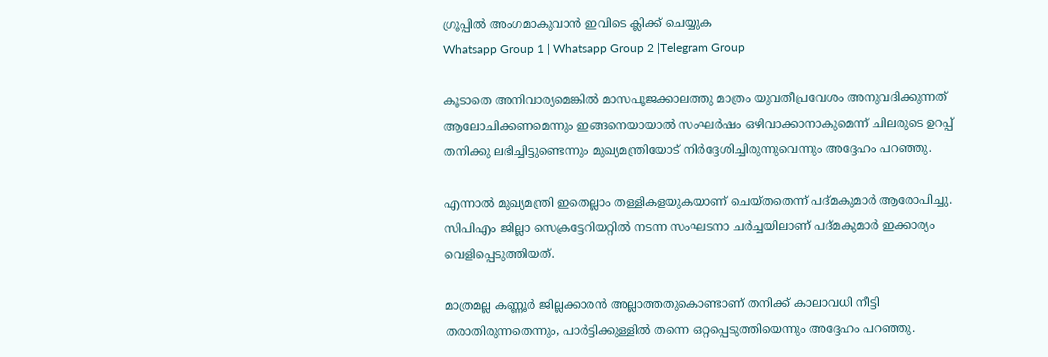ഗ്രൂപ്പിൽ അംഗമാകുവാൻ ഇവിടെ ക്ലിക്ക് ചെയ്യുക
Whatsapp Group 1 | Whatsapp Group 2 |Telegram Group

കൂടാതെ അനിവാര്യമെങ്കിൽ മാസപൂജക്കാലത്തു മാത്രം യുവതീപ്രവേശം അനുവദിക്കുന്നത് ആലോചിക്കണമെന്നും ഇങ്ങനെയായാൽ സംഘർഷം ഒഴിവാക്കാനാകുമെന്ന് ചിലരുടെ ഉറപ്പ് തനിക്കു ലഭിച്ചിട്ടുണ്ടെന്നും മുഖ്യമന്ത്രിയോട് നിർദ്ദേശിച്ചിരുന്നുവെന്നും അദ്ദേഹം പറഞ്ഞു.

എന്നാൽ മുഖ്യമന്ത്രി ഇതെല്ലാം തള്ളികളയുകയാണ് ചെയ്തതെന്ന് പദ്മകുമാർ ആരോപിച്ചു. സിപിഎം ജില്ലാ സെക്രട്ടേറിയറ്റിൽ നടന്ന സംഘടനാ ചർച്ചയിലാണ് പദ്മകുമാർ ഇക്കാര്യം വെളിപ്പെടുത്തിയത്.

മാത്രമല്ല കണ്ണൂർ ജില്ലക്കാരൻ അല്ലാത്തതുകൊണ്ടാണ് തനിക്ക് കാലാവധി നീട്ടി തരാതിരുന്നതെന്നും, പാർട്ടിക്കുള്ളിൽ തന്നെ ഒറ്റപ്പെടുത്തിയെന്നും അദ്ദേഹം പറഞ്ഞു.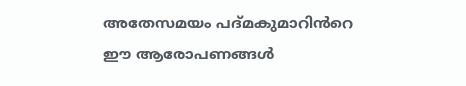അതേസമയം പദ്മകുമാറിൻറെ ഈ ആരോപണങ്ങൾ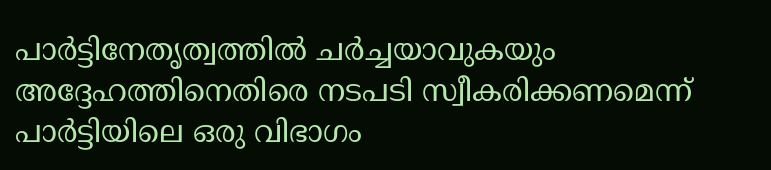പാർട്ടിനേതൃത്വത്തിൽ ചർച്ചയാവുകയും അദ്ദേഹത്തിനെതിരെ നടപടി സ്വീകരിക്കണമെന്ന് പാർട്ടിയിലെ ഒരു വിഭാഗം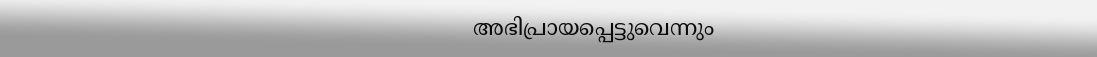അഭിപ്രായപ്പെട്ടുവെന്നും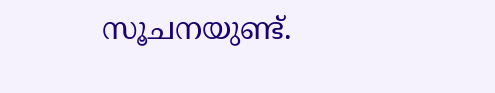സൂചനയുണ്ട്.